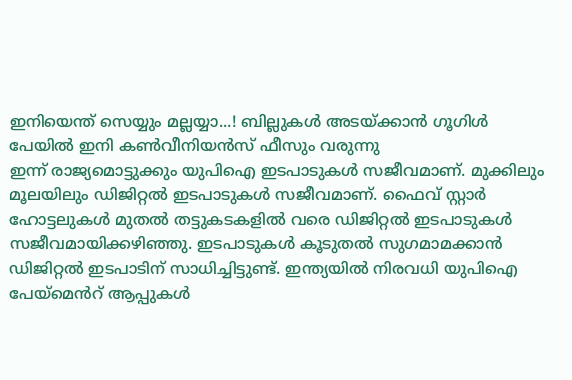ഇനിയെന്ത് സെയ്യും മല്ലയ്യാ...! ബില്ലുകൾ അടയ്ക്കാൻ ഗൂഗിൾ പേയിൽ ഇനി കൺവീനിയൻസ് ഫീസും വരുന്നു
ഇന്ന് രാജ്യമൊട്ടുക്കും യുപിഐ ഇടപാടുകൾ സജീവമാണ്. മുക്കിലും മൂലയിലും ഡിജിറ്റൽ ഇടപാടുകൾ സജീവമാണ്. ഫൈവ് സ്റ്റാർ ഹോട്ടലുകൾ മുതൽ തട്ടുകടകളിൽ വരെ ഡിജിറ്റൽ ഇടപാടുകൾ സജീവമായിക്കഴിഞ്ഞു. ഇടപാടുകൾ കൂടുതൽ സുഗമാമക്കാൻ ഡിജിറ്റൽ ഇടപാടിന് സാധിച്ചിട്ടുണ്ട്. ഇന്ത്യയിൽ നിരവധി യുപിഐ പേയ്മെൻറ് ആപ്പുകൾ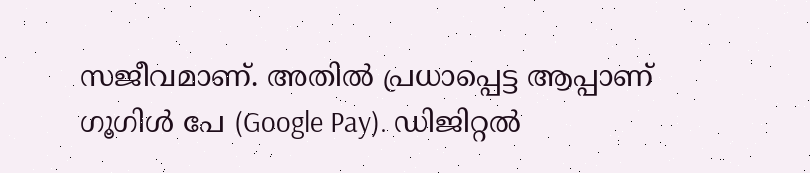സജീവമാണ്. അതിൽ പ്രധാപ്പെട്ട ആപ്പാണ് ഗൂഗിൾ പേ (Google Pay). ഡിജിറ്റൽ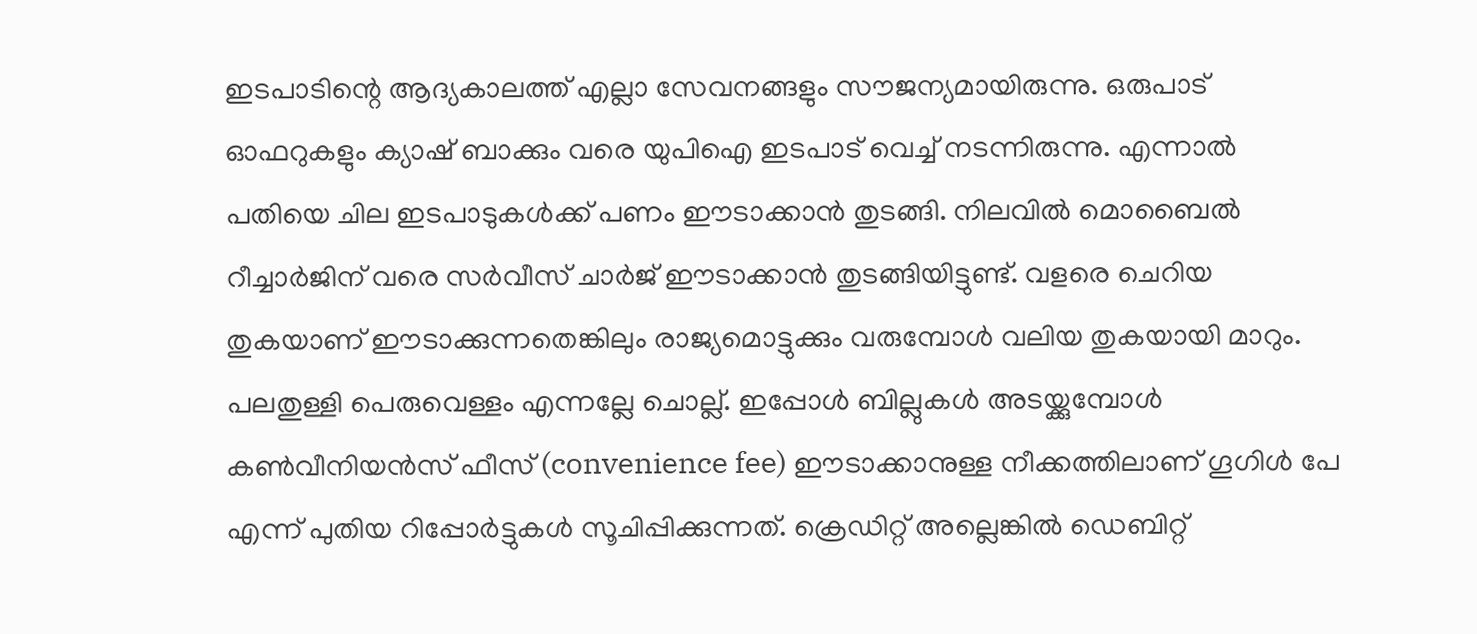ഇടപാടിന്റെ ആദ്യകാലത്ത് എല്ലാ സേവനങ്ങളും സൗജന്യമായിരുന്നു. ഒരുപാട് ഓഫറുകളും ക്യാഷ് ബാക്കും വരെ യുപിഐ ഇടപാട് വെച്ച് നടന്നിരുന്നു. എന്നാൽ പതിയെ ചില ഇടപാടുകൾക്ക് പണം ഈടാക്കാൻ തുടങ്ങി. നിലവിൽ മൊബൈൽ റീച്ചാർജിന് വരെ സർവീസ് ചാർജ് ഈടാക്കാൻ തുടങ്ങിയിട്ടുണ്ട്. വളരെ ചെറിയ തുകയാണ് ഈടാക്കുന്നതെങ്കിലും രാജ്യമൊട്ടുക്കും വരുമ്പോൾ വലിയ തുകയായി മാറും.
പലതുള്ളി പെരുവെള്ളം എന്നല്ലേ ചൊല്ല്. ഇപ്പോൾ ബില്ലുകൾ അടയ്ക്കുമ്പോൾ കൺവീനിയൻസ് ഫീസ് (convenience fee) ഈടാക്കാനുള്ള നീക്കത്തിലാണ് ഗൂഗിൾ പേ എന്ന് പുതിയ റിപ്പോർട്ടുകൾ സൂചിപ്പിക്കുന്നത്. ക്രെഡിറ്റ് അല്ലെങ്കിൽ ഡെബിറ്റ്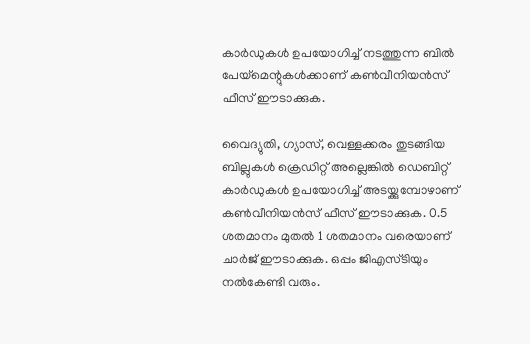കാർഡുകൾ ഉപയോഗിച്ച് നടത്തുന്ന ബിൽ പേയ്മെന്റുകൾക്കാണ് കൺവീനിയൻസ് ഫീസ് ഈടാക്കുക.

വൈദ്യുതി, ഗ്യാസ്, വെള്ളക്കരം തുടങ്ങിയ ബില്ലുകൾ ക്രെഡിറ്റ് അല്ലെങ്കിൽ ഡെബിറ്റ് കാർഡുകൾ ഉപയോഗിച്ച് അടയ്ക്കുമ്പോഴാണ് കൺവീനിയൻസ് ഫീസ് ഈടാക്കുക. 0.5 ശതമാനം മുതൽ 1 ശതമാനം വരെയാണ് ചാർജ് ഈടാക്കുക. ഒപ്പം ജിഎസ്ടിയും നൽകേണ്ടി വരും.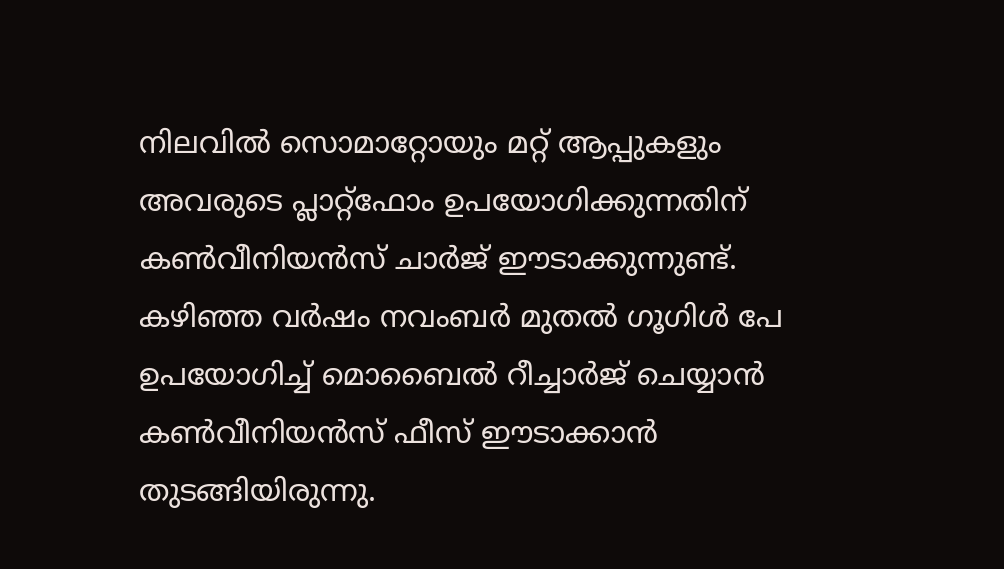നിലവിൽ സൊമാറ്റോയും മറ്റ് ആപ്പുകളും അവരുടെ പ്ലാറ്റ്ഫോം ഉപയോഗിക്കുന്നതിന് കൺവീനിയൻസ് ചാർജ് ഈടാക്കുന്നുണ്ട്.
കഴിഞ്ഞ വർഷം നവംബർ മുതൽ ഗൂഗിൾ പേ ഉപയോഗിച്ച് മൊബൈൽ റീച്ചാർജ് ചെയ്യാൻ കൺവീനിയൻസ് ഫീസ് ഈടാക്കാൻ തുടങ്ങിയിരുന്നു.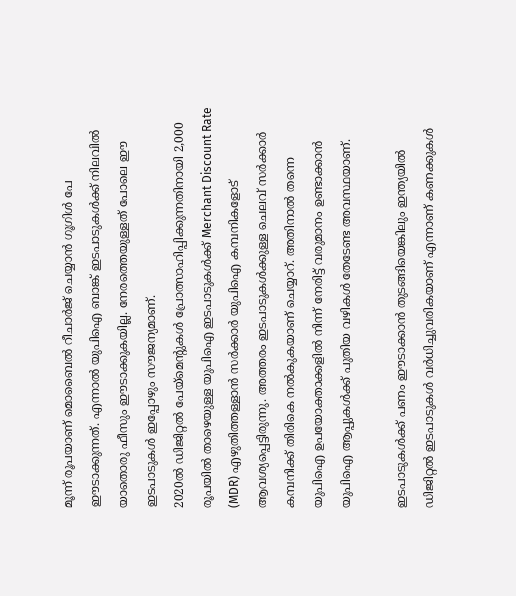മൂന്ന് രൂപയാണ് മൊബൈൽ റീചാർജ് ചെയ്യാൻ ഗൂഗിൾ പേ ഈടാക്കുന്നത്. എന്നാൽ യുപിഐ ബാങ്ക് ഇടപാടുകൾക്ക് നിലവിൽ യാതൊരു ഫീസും ഈടാക്കുകയില്ല. നേരത്തെയുള്ളത് പോലെ ഈ ഇടപാടുകൾ ഇപ്പോഴും സൗജന്യമാണ്.
2020ൽ ഡിജിറ്റൽ പേയ്മെന്റുകൾ പ്രോത്സാഹിപ്പിക്കുന്നതിനായി 2,000 രൂപയിൽ താഴെയുള്ള യുപിഐ ഇടപാടുകൾക്ക് Merchant Discount Rate (MDR) എഴുതിത്തള്ളാൻ സർക്കാർ യുപിഐ കമ്പനികളോട് ആവശ്യപ്പെട്ടിരുന്നു. അത്തരം ഇടപാടുകൾക്കുള്ള ചെലവ് സർക്കാർ കമ്പനിക്ക് തിരികെ നൽകുകയാണ് ചെയ്യാറ്. അതിനാൽ തന്നെ യുപിഐ ഉപയോക്താക്കളിൽ നിന്ന് നേരിട്ട് വരുമാനം ഉണ്ടാക്കാൻ യുപിഐ ആപ്പുകൾക്ക് പുതിയ വഴികൾ തേടേണ്ട അവസ്ഥയാണ്.

ഇടപാടുകൾക്ക് പണം ഈടാക്കാൻ തുടങ്ങിയെങ്കിലും ഇന്ത്യയിൽ ഡിജിറ്റൽ ഇടപാടുകൾ വർധിച്ചുവരികയാണ് എന്നാണ് കണക്കുകൾ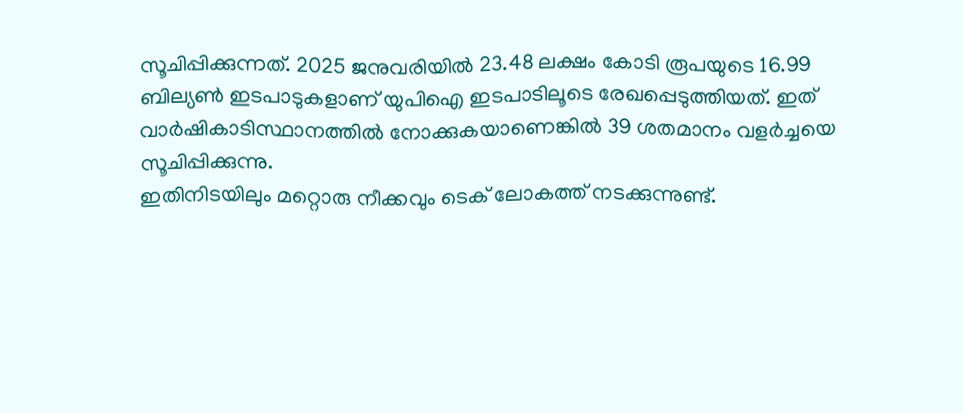സൂചിപ്പിക്കുന്നത്. 2025 ജനുവരിയിൽ 23.48 ലക്ഷം കോടി രൂപയുടെ 16.99 ബില്യൺ ഇടപാടുകളാണ് യുപിഐ ഇടപാടിലൂടെ രേഖപ്പെടുത്തിയത്. ഇത് വാർഷികാടിസ്ഥാനത്തിൽ നോക്കുകയാണെങ്കിൽ 39 ശതമാനം വളർച്ചയെ സൂചിപ്പിക്കുന്നു.
ഇതിനിടയിലും മറ്റൊരു നീക്കവും ടെക് ലോകത്ത് നടക്കുന്നുണ്ട്.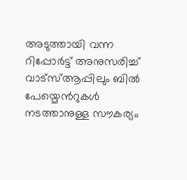അടുത്തായി വന്ന റിപ്പോർട്ട് അനുസരിച്ച് വാട്സ്ആപ്പിലും ബിൽ പേയ്മെൻറുകൾ നടത്താനുള്ള സൗകര്യം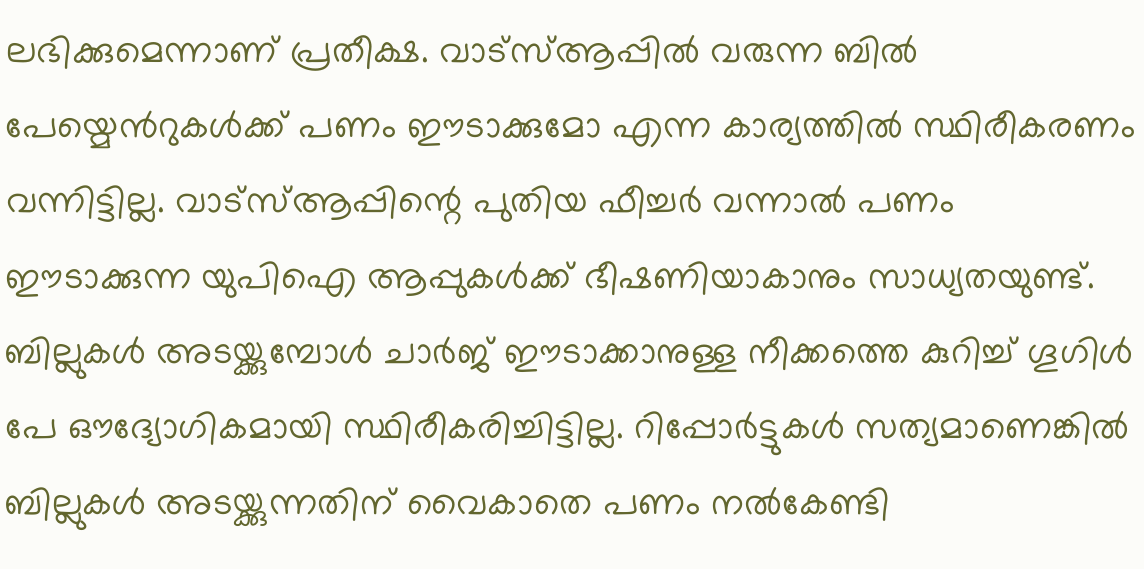ലഭിക്കുമെന്നാണ് പ്രതീക്ഷ. വാട്സ്ആപ്പിൽ വരുന്ന ബിൽ പേയ്മെൻറുകൾക്ക് പണം ഈടാക്കുമോ എന്ന കാര്യത്തിൽ സ്ഥിരീകരണം വന്നിട്ടില്ല. വാട്സ്ആപ്പിന്റെ പുതിയ ഫീച്ചർ വന്നാൽ പണം ഈടാക്കുന്ന യുപിഐ ആപ്പുകൾക്ക് ഭീഷണിയാകാനും സാധ്യതയുണ്ട്.
ബില്ലുകൾ അടയ്ക്കുമ്പോൾ ചാർജ് ഈടാക്കാനുള്ള നീക്കത്തെ കുറിച്ച് ഗൂഗിൾ പേ ഔദ്യോഗികമായി സ്ഥിരീകരിച്ചിട്ടില്ല. റിപ്പോർട്ടുകൾ സത്യമാണെങ്കിൽ ബില്ലുകൾ അടയ്ക്കുന്നതിന് വൈകാതെ പണം നൽകേണ്ടി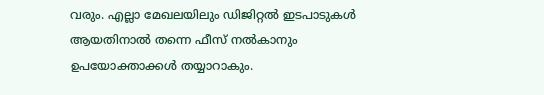വരും. എല്ലാ മേഖലയിലും ഡിജിറ്റൽ ഇടപാടുകൾ ആയതിനാൽ തന്നെ ഫീസ് നൽകാനും ഉപയോക്താക്കൾ തയ്യാറാകും.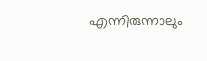എന്നിരുന്നാലും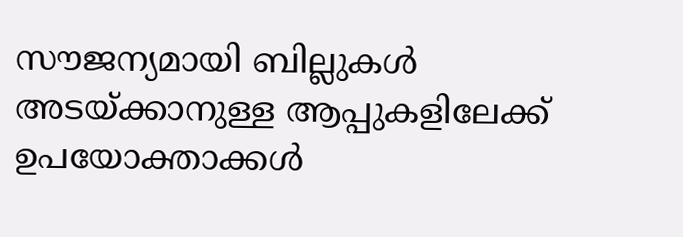സൗജന്യമായി ബില്ലുകൾ അടയ്ക്കാനുള്ള ആപ്പുകളിലേക്ക് ഉപയോക്താക്കൾ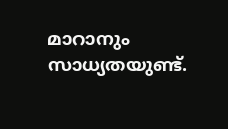മാറാനും സാധ്യതയുണ്ട്.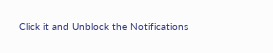Click it and Unblock the Notifications